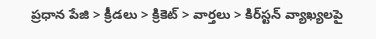ప్రధాన పేజి > క్రీడలు > క్రికెట్ > వార్తలు > కిర్‌స్టన్ వ్యాఖ్యలపై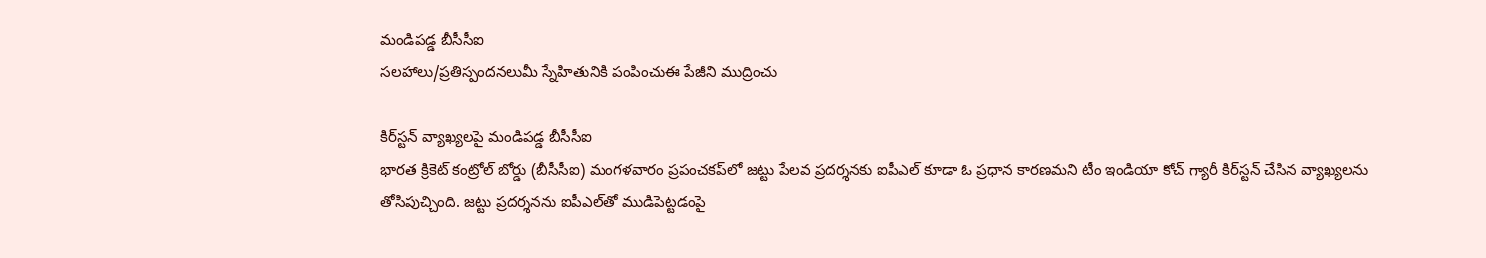మండిపడ్డ బీసీసీఐ
సలహాలు/ప్రతిస్పందనలుమీ స్నేహితునికి పంపించుఈ పేజీని ముద్రించు

కిర్‌స్టన్ వ్యాఖ్యలపై మండిపడ్డ బీసీసీఐ
భారత క్రికెట్ కంట్రోల్ బోర్డు (బీసీసీఐ) మంగళవారం ప్రపంచకప్‌లో జట్టు పేలవ ప్రదర్శనకు ఐపీఎల్ కూడా ఓ ప్రధాన కారణమని టీం ఇండియా కోచ్ గ్యారీ కిర్‌స్టన్ చేసిన వ్యాఖ్యలను తోసిపుచ్చింది. జట్టు ప్రదర్శనను ఐపీఎల్‌తో ముడిపెట్టడంపై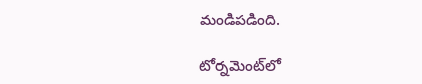మండిపడింది.

టోర్నమెంట్‌లో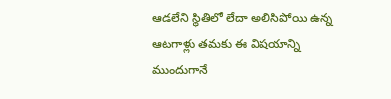ఆడలేని స్థితిలో లేదా అలిసిపోయి ఉన్న ఆటగాళ్లు తమకు ఈ విషయాన్ని ముందుగానే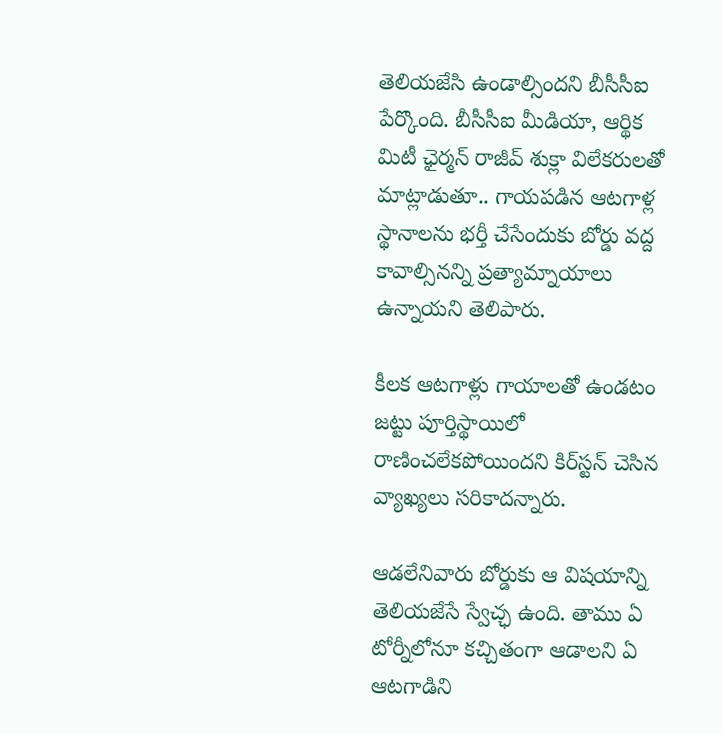తెలియజేసి ఉండాల్సిందని బీసీసీఐ పేర్కొంది. బీసీసీఐ మీడియా, ఆర్థిక మిటీ ఛైర్మన్ రాజీవ్ శుక్లా విలేకరులతో మాట్లాడుతూ.. గాయపడిన ఆటగాళ్ల స్థానాలను భర్తీ చేసేందుకు బోర్డు వద్ద కావాల్సినన్ని ప్రత్యామ్నాయాలు ఉన్నాయని తెలిపారు.

కీలక ఆటగాళ్లు గాయాలతో ఉండటం జట్టు పూర్తిస్థాయిలో రాణించలేకపోయిందని కిర్‌స్టన్ చెసిన వ్యాఖ్యలు సరికాదన్నారు.

ఆడలేనివారు బోర్డుకు ఆ విషయాన్ని తెలియజేసే స్వేచ్ఛ ఉంది. తాము ఏ టోర్నీలోనూ కచ్చితంగా ఆడాలని ఏ ఆటగాడిని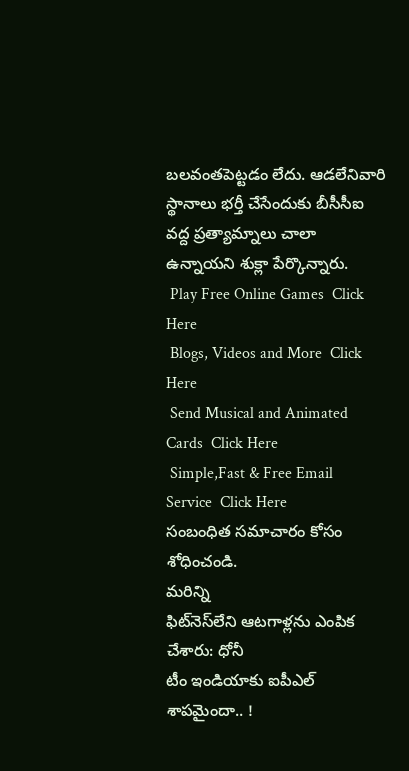బలవంతపెట్టడం లేదు. ఆడలేనివారి స్థానాలు భర్తీ చేసేందుకు బీసీసీఐ వద్ద ప్రత్యామ్నాలు చాలా ఉన్నాయని శుక్లా పేర్కొన్నారు.
 Play Free Online Games  Click Here
 Blogs, Videos and More  Click Here
 Send Musical and Animated Cards  Click Here
 Simple,Fast & Free Email Service  Click Here
సంబంధిత సమాచారం కోసం శోధించండి.
మరిన్ని
ఫిట్‌నెస్‌లేని ఆటగాళ్లను ఎంపిక చేశారు: ధోనీ
టీం ఇండియాకు ఐపీఎల్ శాపమైందా.. !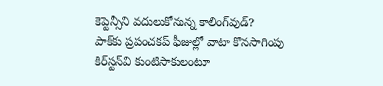కెప్టెన్సీని వదులుకోనున్న కాలింగ్‌వుడ్?
పాక్‌కు ప్రపంచకప్ ఫీజుల్లో వాటా కొనసాగింపు
కిర్‌స్టన్‌వి కుంటిసాకులంటూ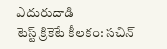ఎదురుదాడి
టెస్ట్ క్రికెటే కీలకం: సచిన్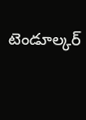టెండూల్కర్